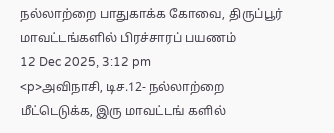நல்லாற்றை பாதுகாக்க கோவை, திருப்பூர் மாவட்டங்களில் பிரச்சாரப் பயணம்
12 Dec 2025, 3:12 pm
<p>அவிநாசி, டிச.12- நல்லாற்றை மீட்டெடுக்க, இரு மாவட்டங் களில்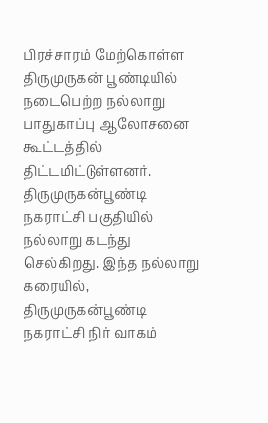பிரச்சாரம் மேற்கொள்ள திருமுருகன் பூண்டியில் நடைபெற்ற நல்லாறு பாதுகாப்பு ஆலோசனை கூட்டத்தில் திட்டமிட்டுள்ளனர். திருமுருகன்பூண்டி நகராட்சி பகுதியில் நல்லாறு கடந்து செல்கிறது. இந்த நல்லாறு கரையில், திருமுருகன்பூண்டி நகராட்சி நிர் வாகம்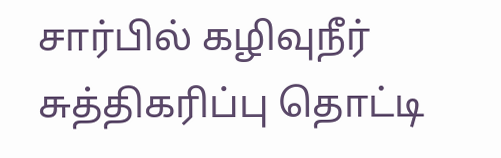சார்பில் கழிவுநீர் சுத்திகரிப்பு தொட்டி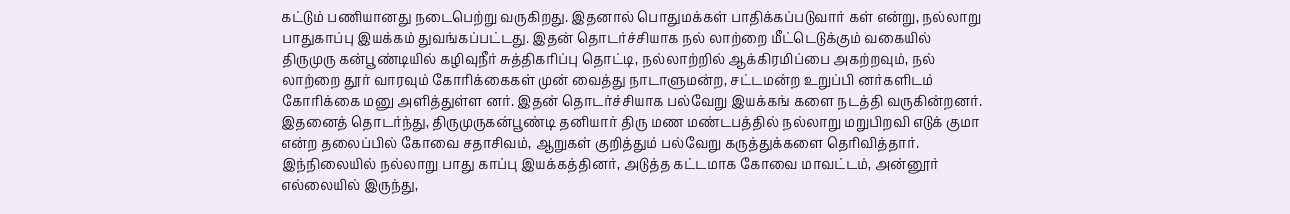கட்டும் பணியானது நடைபெற்று வருகிறது. இதனால் பொதுமக்கள் பாதிக்கப்படுவார் கள் என்று, நல்லாறு பாதுகாப்பு இயக்கம் துவங்கப்பட்டது. இதன் தொடர்ச்சியாக நல் லாற்றை மீட்டெடுக்கும் வகையில் திருமுரு கன்பூண்டியில் கழிவுநீர் சுத்திகரிப்பு தொட்டி, நல்லாற்றில் ஆக்கிரமிப்பை அகற்றவும், நல் லாற்றை தூர் வாரவும் கோரிக்கைகள் முன் வைத்து நாடாளுமன்ற, சட்டமன்ற உறுப்பி னர்களிடம் கோரிக்கை மனு அளித்துள்ள னர். இதன் தொடர்ச்சியாக பல்வேறு இயக்கங் களை நடத்தி வருகின்றனர். இதனைத் தொடர்ந்து, திருமுருகன்பூண்டி தனியார் திரு மண மண்டபத்தில் நல்லாறு மறுபிறவி எடுக் குமா என்ற தலைப்பில் கோவை சதாசிவம், ஆறுகள் குறித்தும் பல்வேறு கருத்துக்களை தெரிவித்தார். இந்நிலையில் நல்லாறு பாது காப்பு இயக்கத்தினர், அடுத்த கட்டமாக கோவை மாவட்டம், அன்னூர் எல்லையில் இருந்து,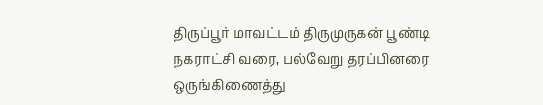திருப்பூர் மாவட்டம் திருமுருகன் பூண்டி நகராட்சி வரை, பல்வேறு தரப்பினரை ஒருங்கிணைத்து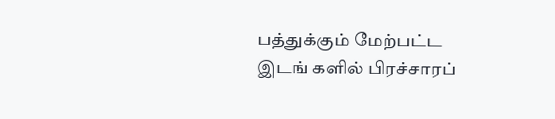பத்துக்கும் மேற்பட்ட இடங் களில் பிரச்சாரப்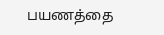பயணத்தை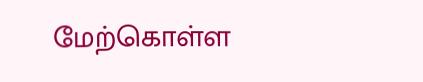மேற்கொள்ள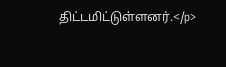திட்டமிட்டுள்ளனர்.</p>